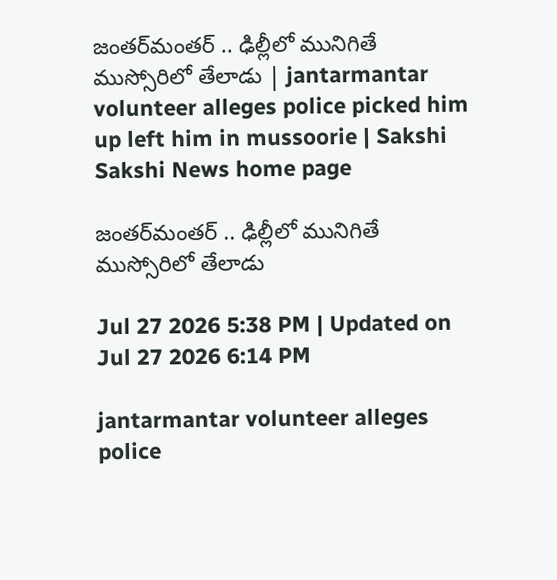జంతర్‌మంతర్‌ .. ఢిల్లీలో మునిగితే ముస్సోరిలో తేలాడు | jantarmantar volunteer alleges police picked him up left him in mussoorie | Sakshi
Sakshi News home page

జంతర్‌మంతర్‌ .. ఢిల్లీలో మునిగితే ముస్సోరిలో తేలాడు

Jul 27 2026 5:38 PM | Updated on Jul 27 2026 6:14 PM

jantarmantar volunteer alleges police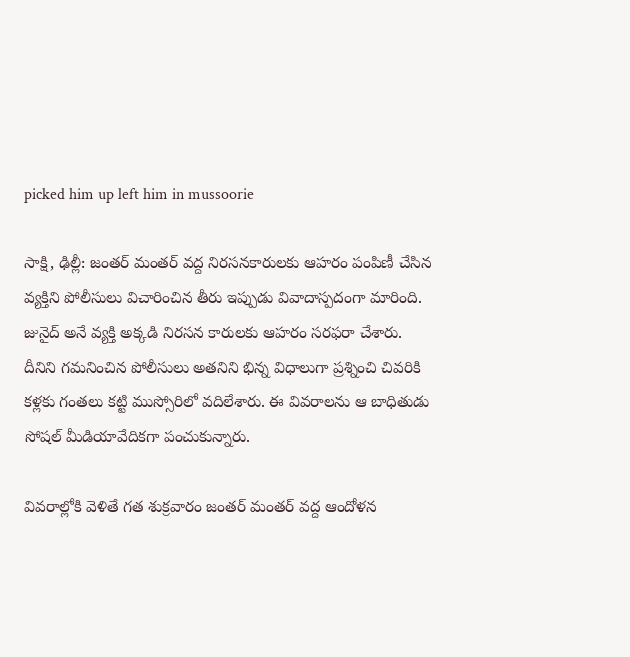picked him up left him in mussoorie

సాక్షి, ఢిల్లీ: జంతర్‌ మంతర్‌ వద్ద నిరసనకారులకు ఆహరం పంపిణీ చేసిన వ్యక్తిని పోలీసులు విచారించిన తీరు ఇప్పుడు వివాదాస్పదంగా మారింది. జునైద్‌ అనే వ్యక్తి అక్కడి నిరసన కారులకు ఆహరం సరఫరా చేశారు. దీనిని గమనించిన పోలీసులు అతనిని భిన్న విధాలుగా ప్రశ్నించి చివరికి కళ్లకు గంతలు కట్టి ముస్సోరిలో వదిలేశారు. ఈ వివరాలను ఆ బాధితుడు సోషల్‌ మీడియావేదికగా పంచుకున్నారు.

వివరాల్లోకి వెళితే గత శుక్రవారం జంతర్‌ మంతర్‌ వద్ద ఆందోళన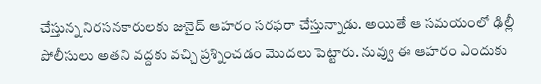చేస్తున్న నిరసనకారులకు జునైద్‌ ఆహరం సరఫరా చేస్తున్నాడు. అయితే ఆ సమయంలో ఢిల్లీ పోలీసులు అతని వద్దకు వచ్చి ప్రశ్నించడం మెుదలు పెట్టారు. నువ్వు ఈ ఆహరం ఎందుకు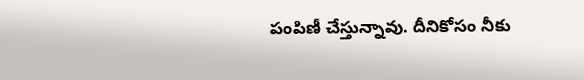పంపిణీ చేస్తున్నావు. దీనికోసం నీకు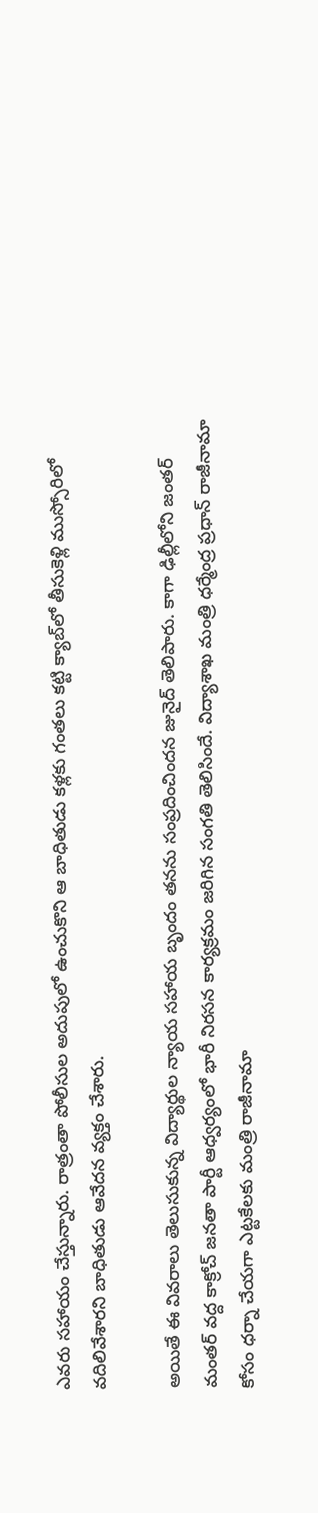ఎవరు సహాయం చేస్తున్నారు. రాత్రంతా పోలీసుల అదుపులో ఉంచుకొని ఆ బాధితుడు కళ్లకు గంతలు కట్టి క్యాబ్‌లో తీసుకెళ్లి ముస్సోరిలో వదిలివేశారని బాధితుడు ఆవేదన వ్యక్తం చేశారు.

అయితే ఈ వివరాలు తెలుసుకున్న విద్యార్థుల న్యాయ సహాయ బృందం తనను సంప్రదించిందన జునైద్ తెలిపారు. కాగా ఢిల్లీలోని జంతర్‌ మంతర్‌ వద్ద కాక్రోచ్‌ జనతా పార్టీ ఆధ్వర్యంలో భారీ నిరసన కార్యక్రమం జరిగిన సంగతి తెలిసిందే. విద్యాశాఖ మంత్రి ధర్మేంద్ర ప్రధాన్‌ రాజీనామా కోసం ధర్నా చేయగా ఎట్టకేలకు మంత్రి రాజీనామా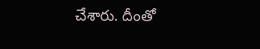చేశారు. దీంతో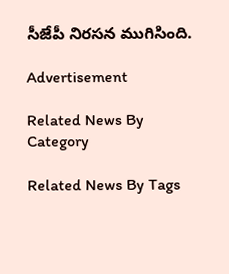సీజేపీ నిరసన ముగిసింది.

Advertisement

Related News By Category

Related News By Tags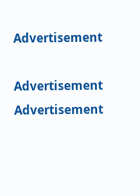Advertisement

Advertisement
Advertisement